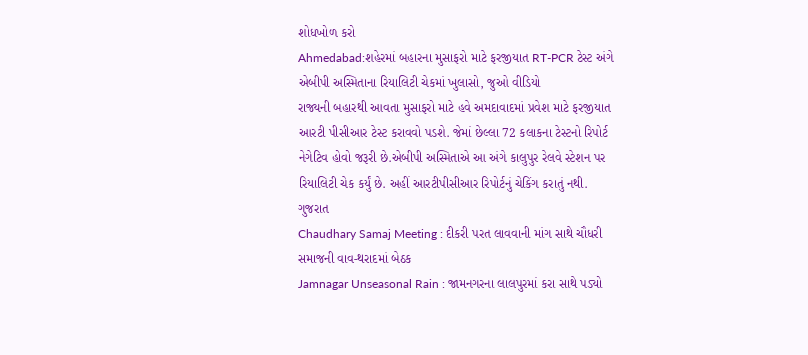શોધખોળ કરો
Ahmedabad:શહેરમાં બહારના મુસાફરો માટે ફરજીયાત RT-PCR ટેસ્ટ અંગે એબીપી અસ્મિતાના રિયાલિટી ચેકમાં ખુલાસો, જુઓ વીડિયો
રાજ્યની બહારથી આવતા મુસાફરો માટે હવે અમદાવાદમાં પ્રવેશ માટે ફરજીયાત આરટી પીસીઆર ટેસ્ટ કરાવવો પડશે. જેમાં છેલ્લા 72 કલાકના ટેસ્ટનો રિપોર્ટ નેગેટિવ હોવો જરૂરી છે.એબીપી અસ્મિતાએ આ અંગે કાલુપુર રેલવે સ્ટેશન પર રિયાલિટી ચેક કર્યું છે. અહીં આરટીપીસીઆર રિપોર્ટનું ચેકિંગ કરાતું નથી.
ગુજરાત
Chaudhary Samaj Meeting : દીકરી પરત લાવવાની માંગ સાથે ચૌધરી સમાજની વાવ-થરાદમાં બેઠક
Jamnagar Unseasonal Rain : જામનગરના લાલપુરમાં કરા સાથે પડ્યો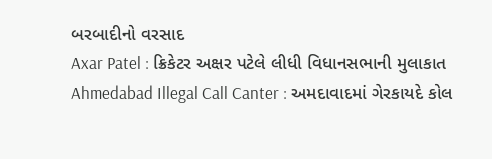બરબાદીનો વરસાદ
Axar Patel : ક્રિકેટર અક્ષર પટેલે લીધી વિધાનસભાની મુલાકાત
Ahmedabad Illegal Call Canter : અમદાવાદમાં ગેરકાયદે કોલ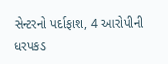સેન્ટરનો પર્દાફાશ, 4 આરોપીની ધરપકડ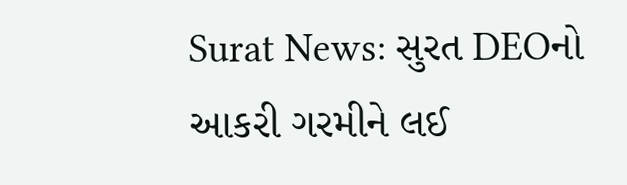Surat News: સુરત DEOનો આકરી ગરમીને લઈ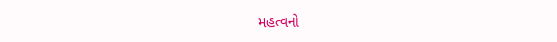મહત્વનો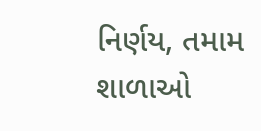નિર્ણય, તમામ શાળાઓ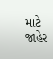માટે જાહેર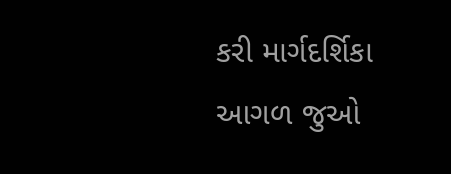કરી માર્ગદર્શિકા
આગળ જુઓ